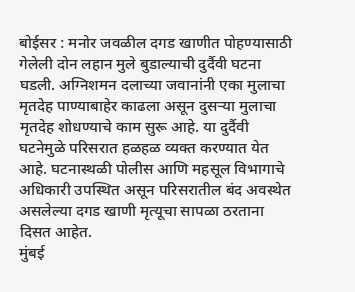बोईसर : मनोर जवळील दगड खाणीत पोहण्यासाठी गेलेली दोन लहान मुले बुडाल्याची दुर्दैवी घटना घडली. अग्निशमन दलाच्या जवानांनी एका मुलाचा मृतदेह पाण्याबाहेर काढला असून दुसऱ्या मुलाचा मृतदेह शोधण्याचे काम सुरू आहे. या दुर्दैवी घटनेमुळे परिसरात हळहळ व्यक्त करण्यात येत आहे. घटनास्थळी पोलीस आणि महसूल विभागाचे अधिकारी उपस्थित असून परिसरातील बंद अवस्थेत असलेल्या दगड खाणी मृत्यूचा सापळा ठरताना दिसत आहेत.
मुंबई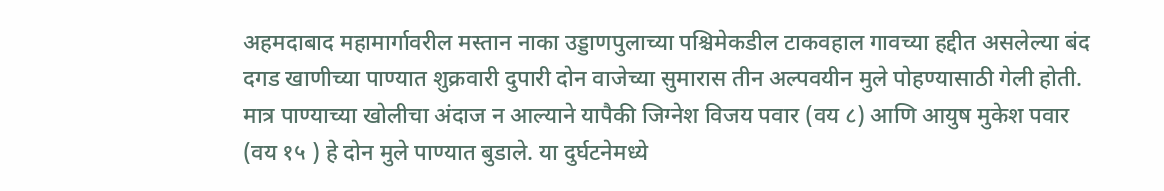अहमदाबाद महामार्गावरील मस्तान नाका उड्डाणपुलाच्या पश्चिमेकडील टाकवहाल गावच्या हद्दीत असलेल्या बंद दगड खाणीच्या पाण्यात शुक्रवारी दुपारी दोन वाजेच्या सुमारास तीन अल्पवयीन मुले पोहण्यासाठी गेली होती. मात्र पाण्याच्या खोलीचा अंदाज न आल्याने यापैकी जिग्नेश विजय पवार (वय ८) आणि आयुष मुकेश पवार (वय १५ ) हे दोन मुले पाण्यात बुडाले. या दुर्घटनेमध्ये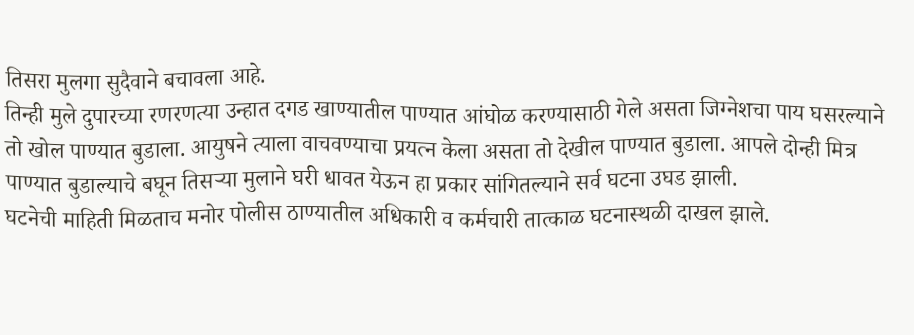तिसरा मुलगा सुदैवाने बचावला आहे.
तिन्ही मुले दुपारच्या रणरणत्या उन्हात दगड खाण्यातील पाण्यात आंघोळ करण्यासाठी गेले असता जिग्नेशचा पाय घसरल्याने तो खोल पाण्यात बुडाला. आयुषने त्याला वाचवण्याचा प्रयत्न केला असता तो देखील पाण्यात बुडाला. आपले दोन्ही मित्र पाण्यात बुडाल्याचे बघून तिसऱ्या मुलाने घरी धावत येऊन हा प्रकार सांगितल्याने सर्व घटना उघड झाली.
घटनेची माहिती मिळताच मनोर पोलीस ठाण्यातील अधिकारी व कर्मचारी तात्काळ घटनास्थळी दाखल झाले.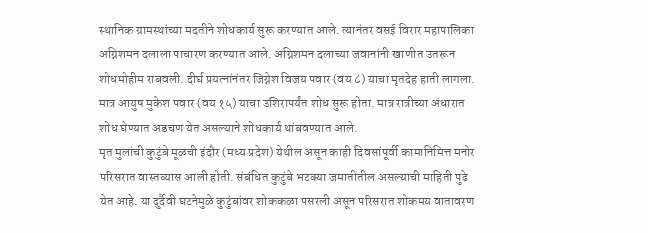स्थानिक ग्रामस्थांच्या मदतीने शोधकार्य सुरू करण्यात आले. त्यानंतर वसई विरार महापालिका अग्निशमन दलाला पाचारण करण्यात आले. अग्निशमन दलाच्या जवानांनी खाणीत उतरून शोधमोहीम राबवली. दीर्घ प्रयत्नांनंतर जिग्नेश विजय पवार (वय ८) याचा मृतदेह हाती लागला. मात्र आयुष मुकेश पवार (वय १५) याचा उशिरापर्यंत शोध सुरू होता. मात्र रात्रीच्या अंधारात शोध घेण्यात अडचण येत असल्याने शोधकार्य थांबवण्यात आले.
मृत मुलांची कुटुंबे मूळची इंदौर (मध्य प्रदेश) येथील असून काही दिवसांपूर्वी कामानिमित्त मनोर परिसरात वास्तव्यास आली होती. संबंधित कुटुंबे भटक्या जमातीतील असल्याची माहिती पुढे येत आहे. या दुर्दैवी घटनेमुळे कुटुंबांवर शोककळा पसरली असून परिसरात शोकमय वातावरण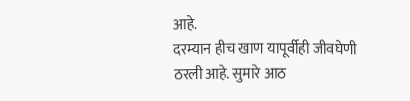आहे.
दरम्यान हीच खाण यापूर्वीही जीवघेणी ठरली आहे. सुमारे आठ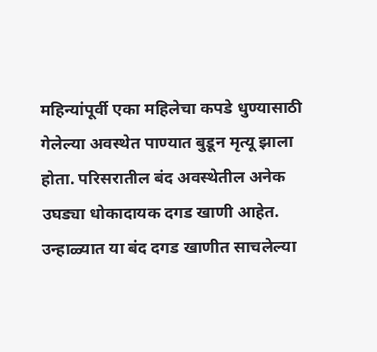महिन्यांपूर्वी एका महिलेचा कपडे धुण्यासाठी गेलेल्या अवस्थेत पाण्यात बुडून मृत्यू झाला होता. परिसरातील बंद अवस्थेतील अनेक उघड्या धोकादायक दगड खाणी आहेत. उन्हाळ्यात या बंद दगड खाणीत साचलेल्या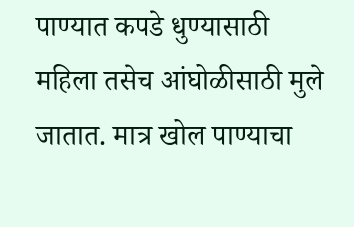पाण्यात कपडे धुण्यासाठी महिला तसेच आंघोळीसाठी मुले जातात. मात्र खोल पाण्याचा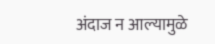अंदाज न आल्यामुळे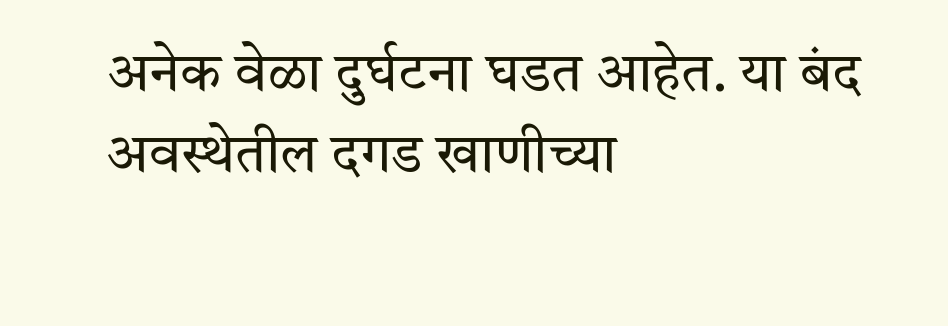अनेक वेळा दुर्घटना घडत आहेत. या बंद अवस्थेतील दगड खाणीच्या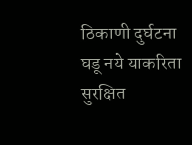ठिकाणी दुर्घटना घडू नये याकरिता सुरक्षित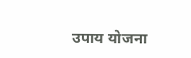उपाय योजना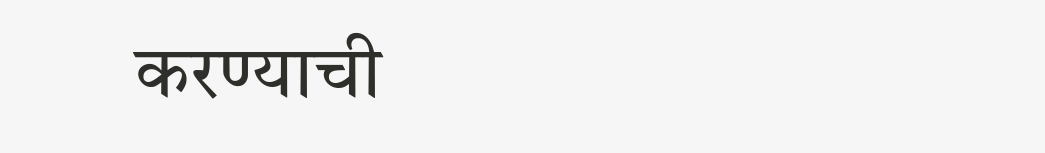करण्याची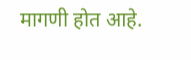मागणी होत आहे.